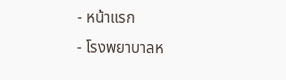- หน้าแรก
- โรงพยาบาลห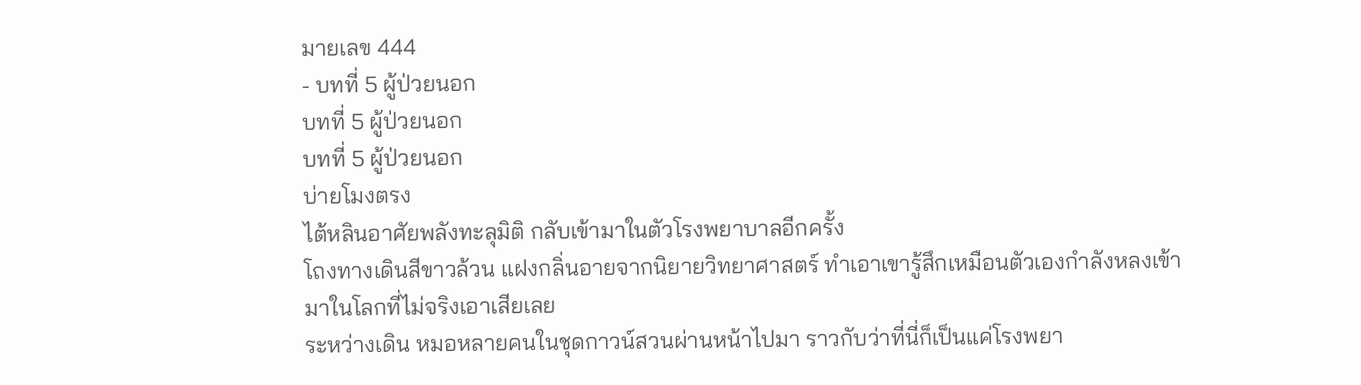มายเลข 444
- บทที่ 5 ผู้ป่วยนอก
บทที่ 5 ผู้ป่วยนอก
บทที่ 5 ผู้ป่วยนอก
บ่ายโมงตรง
ไต้หลินอาศัยพลังทะลุมิติ กลับเข้ามาในตัวโรงพยาบาลอีกครั้ง
โถงทางเดินสีขาวล้วน แฝงกลิ่นอายจากนิยายวิทยาศาสตร์ ทำเอาเขารู้สึกเหมือนตัวเองกำลังหลงเข้ามาในโลกที่ไม่จริงเอาเสียเลย
ระหว่างเดิน หมอหลายคนในชุดกาวน์สวนผ่านหน้าไปมา ราวกับว่าที่นี่ก็เป็นแค่โรงพยา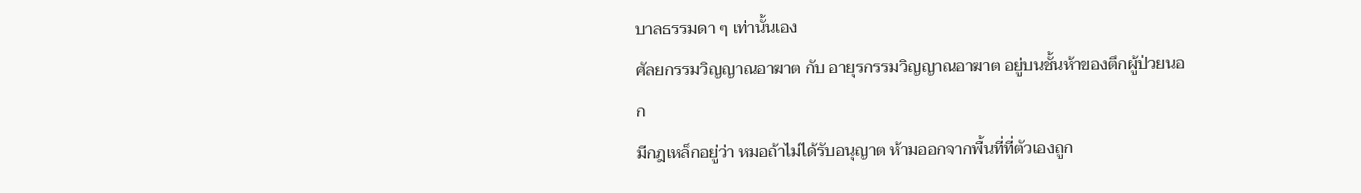บาลธรรมดา ๆ เท่านั้นเอง
ศัลยกรรมวิญญาณอาฆาต กับ อายุรกรรมวิญญาณอาฆาต อยู่บนชั้นห้าของตึกผู้ป่วยนอก
มีกฎเหล็กอยู่ว่า หมอถ้าไม่ได้รับอนุญาต ห้ามออกจากพื้นที่ที่ตัวเองถูก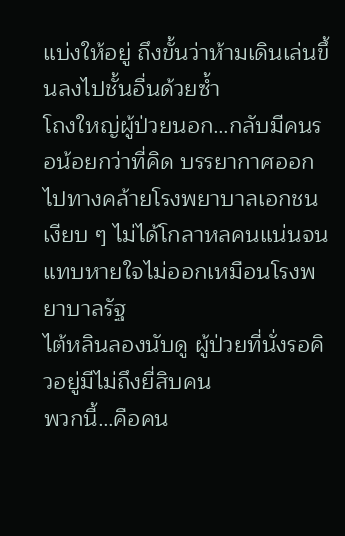แบ่งให้อยู่ ถึงขั้นว่าห้ามเดินเล่นขึ้นลงไปชั้นอื่นด้วยซ้ำ
โถงใหญ่ผู้ป่วยนอก…กลับมีคนรอน้อยกว่าที่คิด บรรยากาศออกไปทางคล้ายโรงพยาบาลเอกชนเงียบ ๆ ไม่ได้โกลาหลคนแน่นจนแทบหายใจไม่ออกเหมือนโรงพยาบาลรัฐ
ไต้หลินลองนับดู ผู้ป่วยที่นั่งรอคิวอยู่มีไม่ถึงยี่สิบคน
พวกนี้…คือคน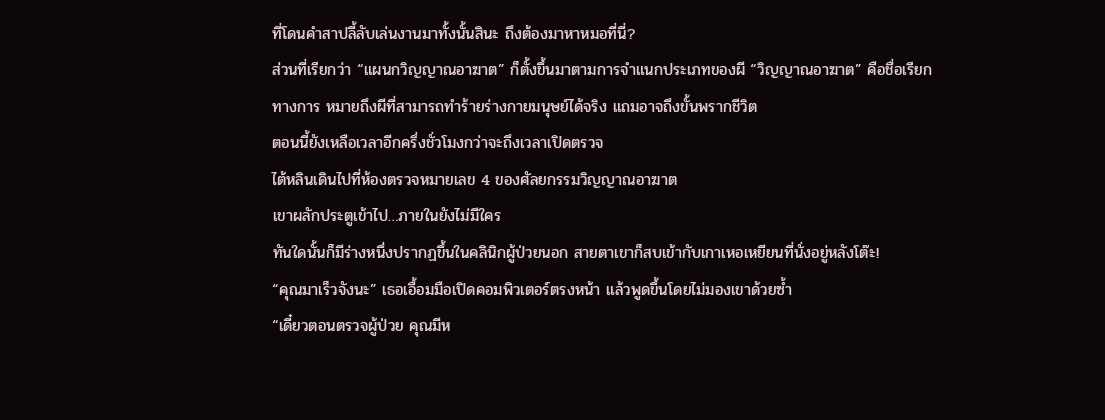ที่โดนคำสาปลี้ลับเล่นงานมาทั้งนั้นสินะ ถึงต้องมาหาหมอที่นี่?
ส่วนที่เรียกว่า “แผนกวิญญาณอาฆาต” ก็ตั้งขึ้นมาตามการจำแนกประเภทของผี “วิญญาณอาฆาต” คือชื่อเรียกทางการ หมายถึงผีที่สามารถทำร้ายร่างกายมนุษย์ได้จริง แถมอาจถึงขั้นพรากชีวิต
ตอนนี้ยังเหลือเวลาอีกครึ่งชั่วโมงกว่าจะถึงเวลาเปิดตรวจ
ไต้หลินเดินไปที่ห้องตรวจหมายเลข 4 ของศัลยกรรมวิญญาณอาฆาต
เขาผลักประตูเข้าไป…ภายในยังไม่มีใคร
ทันใดนั้นก็มีร่างหนึ่งปรากฏขึ้นในคลินิกผู้ป่วยนอก สายตาเขาก็สบเข้ากับเกาเหอเหยียนที่นั่งอยู่หลังโต๊ะ!
“คุณมาเร็วจังนะ” เธอเอื้อมมือเปิดคอมพิวเตอร์ตรงหน้า แล้วพูดขึ้นโดยไม่มองเขาด้วยซ้ำ
“เดี๋ยวตอนตรวจผู้ป่วย คุณมีห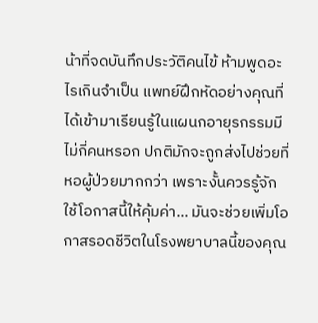น้าที่จดบันทึกประวัติคนไข้ ห้ามพูดอะไรเกินจำเป็น แพทย์ฝึกหัดอย่างคุณที่ได้เข้ามาเรียนรู้ในแผนกอายุรกรรมมีไม่กี่คนหรอก ปกติมักจะถูกส่งไปช่วยที่หอผู้ป่วยมากกว่า เพราะงั้นควรรู้จักใช้โอกาสนี้ให้คุ้มค่า… มันจะช่วยเพิ่มโอกาสรอดชีวิตในโรงพยาบาลนี้ของคุณ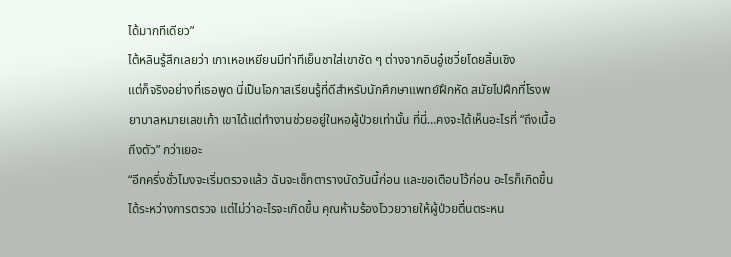ได้มากทีเดียว”
ไต้หลินรู้สึกเลยว่า เกาเหอเหยียนมีท่าทีเย็นชาใส่เขาชัด ๆ ต่างจากอินอู๋เชวี่ยโดยสิ้นเชิง
แต่ก็จริงอย่างที่เธอพูด นี่เป็นโอกาสเรียนรู้ที่ดีสำหรับนักศึกษาแพทย์ฝึกหัด สมัยไปฝึกที่โรงพยาบาลหมายเลขเก้า เขาได้แต่ทำงานช่วยอยู่ในหอผู้ป่วยเท่านั้น ที่นี่…คงจะได้เห็นอะไรที่ “ถึงเนื้อถึงตัว” กว่าเยอะ
“อีกครึ่งชั่วโมงจะเริ่มตรวจแล้ว ฉันจะเช็กตารางนัดวันนี้ก่อน และขอเตือนไว้ก่อน อะไรก็เกิดขึ้นได้ระหว่างการตรวจ แต่ไม่ว่าอะไรจะเกิดขึ้น คุณห้ามร้องโววยวายให้ผู้ป่วยตื่นตระหน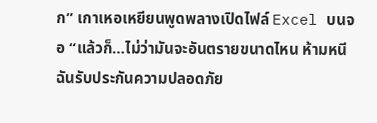ก” เกาเหอเหยียนพูดพลางเปิดไฟล์ Excel บนจอ “แล้วก็…ไม่ว่ามันจะอันตรายขนาดไหน ห้ามหนี ฉันรับประกันความปลอดภัย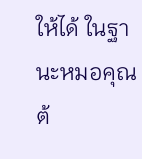ให้ได้ ในฐานะหมอคุณต้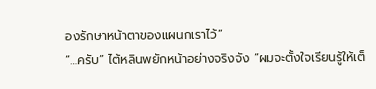องรักษาหน้าตาของแผนกเราไว้”
“…ครับ” ไต้หลินพยักหน้าอย่างจริงจัง “ผมจะตั้งใจเรียนรู้ให้เต็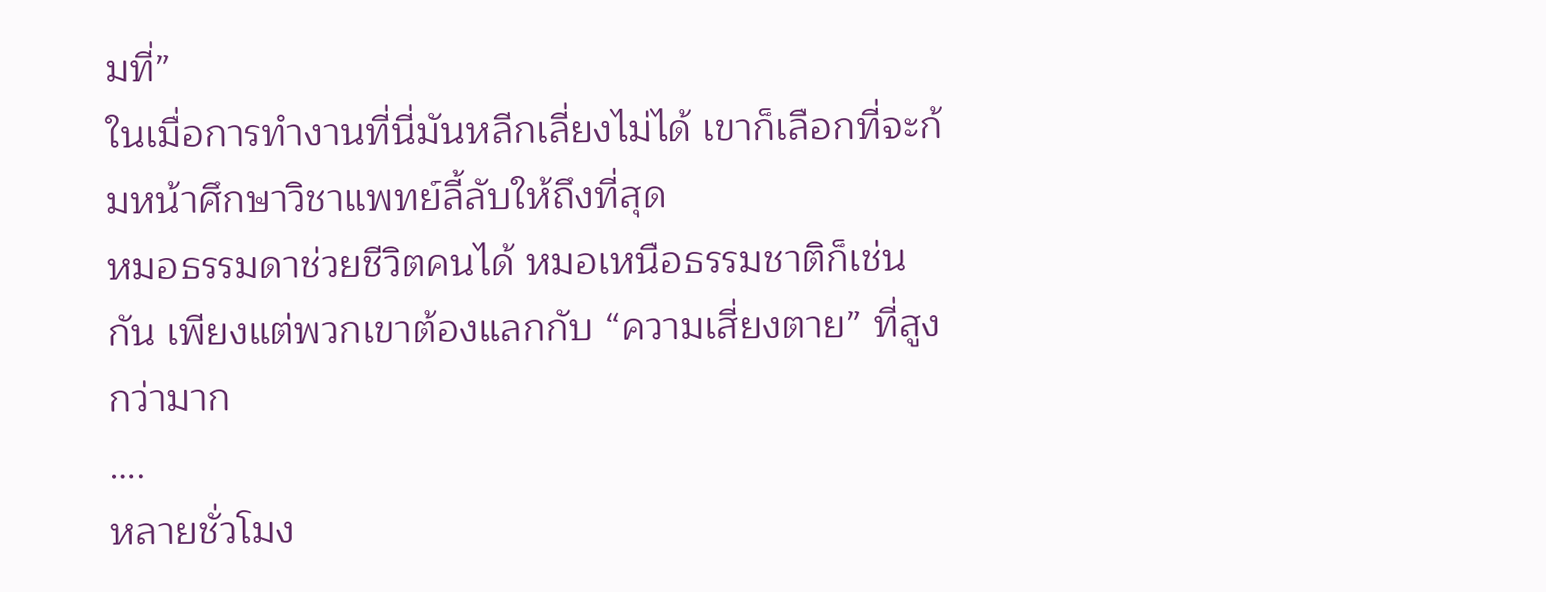มที่”
ในเมื่อการทำงานที่นี่มันหลีกเลี่ยงไม่ได้ เขาก็เลือกที่จะก้มหน้าศึกษาวิชาแพทย์ลี้ลับให้ถึงที่สุด
หมอธรรมดาช่วยชีวิตคนได้ หมอเหนือธรรมชาติก็เช่นกัน เพียงแต่พวกเขาต้องแลกกับ “ความเสี่ยงตาย” ที่สูงกว่ามาก
….
หลายชั่วโมง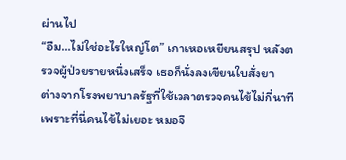ผ่านไป
“อืม…ไม่ใช่อะไรใหญ่โต” เกาเหอเหยียนสรุป หลังตรวจผู้ป่วยรายหนึ่งเสร็จ เธอก็นั่งลงเขียนใบสั่งยา
ต่างจากโรงพยาบาลรัฐที่ใช้เวลาตรวจคนไข้ไม่กี่นาที เพราะที่นี่คนไข้ไม่เยอะ หมอจึ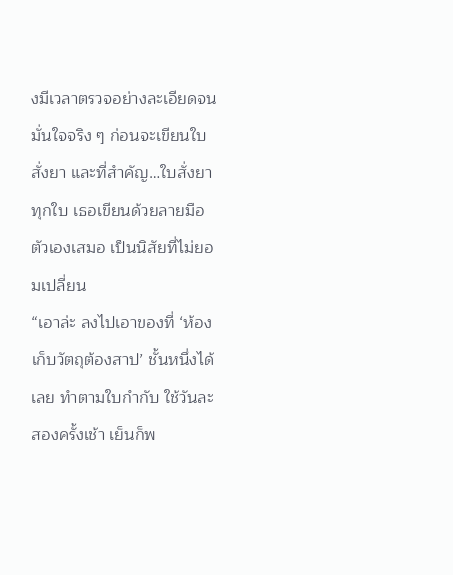งมีเวลาตรวจอย่างละเอียดจนมั่นใจจริง ๆ ก่อนจะเขียนใบสั่งยา และที่สำคัญ…ใบสั่งยาทุกใบ เธอเขียนด้วยลายมือตัวเองเสมอ เป็นนิสัยที่ไม่ยอมเปลี่ยน
“เอาล่ะ ลงไปเอาของที่ ‘ห้องเก็บวัตถุต้องสาป’ ชั้นหนึ่งได้เลย ทำตามใบกำกับ ใช้วันละสองครั้งเช้า เย็นก็พ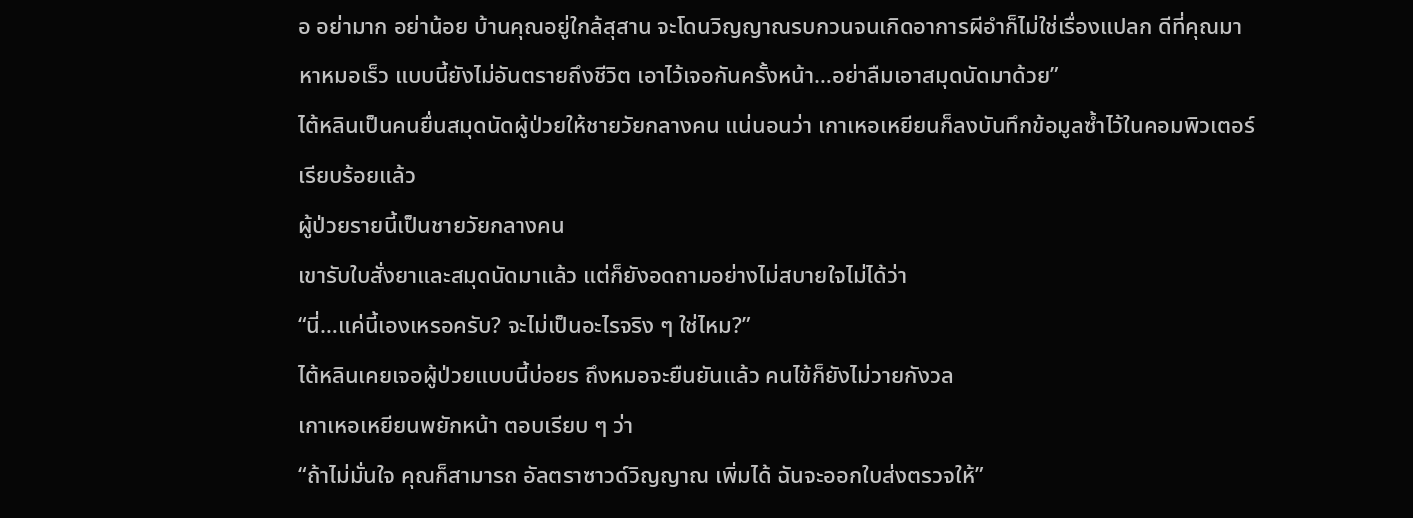อ อย่ามาก อย่าน้อย บ้านคุณอยู่ใกล้สุสาน จะโดนวิญญาณรบกวนจนเกิดอาการผีอำก็ไม่ใช่เรื่องแปลก ดีที่คุณมาหาหมอเร็ว แบบนี้ยังไม่อันตรายถึงชีวิต เอาไว้เจอกันครั้งหน้า…อย่าลืมเอาสมุดนัดมาด้วย”
ไต้หลินเป็นคนยื่นสมุดนัดผู้ป่วยให้ชายวัยกลางคน แน่นอนว่า เกาเหอเหยียนก็ลงบันทึกข้อมูลซ้ำไว้ในคอมพิวเตอร์เรียบร้อยแล้ว
ผู้ป่วยรายนี้เป็นชายวัยกลางคน
เขารับใบสั่งยาและสมุดนัดมาแล้ว แต่ก็ยังอดถามอย่างไม่สบายใจไม่ได้ว่า
“นี่…แค่นี้เองเหรอครับ? จะไม่เป็นอะไรจริง ๆ ใช่ไหม?”
ไต้หลินเคยเจอผู้ป่วยแบบนี้บ่อยร ถึงหมอจะยืนยันแล้ว คนไข้ก็ยังไม่วายกังวล
เกาเหอเหยียนพยักหน้า ตอบเรียบ ๆ ว่า
“ถ้าไม่มั่นใจ คุณก็สามารถ อัลตราซาวด์วิญญาณ เพิ่มได้ ฉันจะออกใบส่งตรวจให้”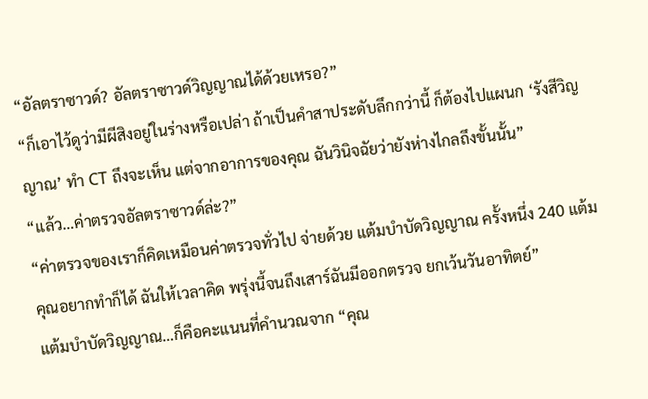“อัลตราซาวด์? อัลตราซาวด์วิญญาณได้ด้วยเหรอ?”
“ก็เอาไว้ดูว่ามีผีสิงอยู่ในร่างหรือเปล่า ถ้าเป็นคำสาประดับลึกกว่านี้ ก็ต้องไปแผนก ‘รังสีวิญญาณ’ ทำ CT ถึงจะเห็น แต่จากอาการของคุณ ฉันวินิจฉัยว่ายังห่างไกลถึงขั้นนั้น”
“แล้ว…ค่าตรวจอัลตราซาวด์ล่ะ?”
“ค่าตรวจของเราก็คิดเหมือนค่าตรวจทั่วไป จ่ายด้วย แต้มบำบัดวิญญาณ ครั้งหนึ่ง 240 แต้ม คุณอยากทำก็ได้ ฉันให้เวลาคิด พรุ่งนี้จนถึงเสาร์ฉันมีออกตรวจ ยกเว้นวันอาทิตย์”
แต้มบำบัดวิญญาณ…ก็คือคะแนนที่คำนวณจาก “คุณ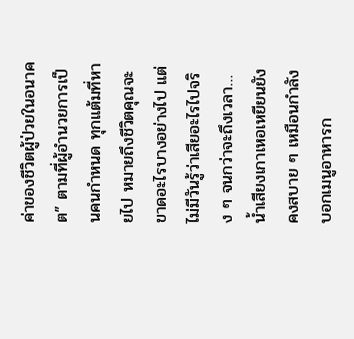ค่าของชีวิตผู้ป่วยในอนาคต” ตามที่ผู้อำนวยการเป็นคนกำหนด ทุกแต้มที่หายไป หมายถึงชีวิตคุณจะขาดอะไรบางอย่างไป แต่ไม่มีวันรู้ว่าเสียอะไรไปจริง ๆ จนกว่าจะถึงเวลา…
น้ำเสียงเกาเหอเหยียนยังคงสบาย ๆ เหมือนกำลังบอกเมนูอาหารก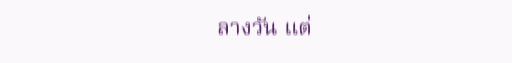ลางวัน แต่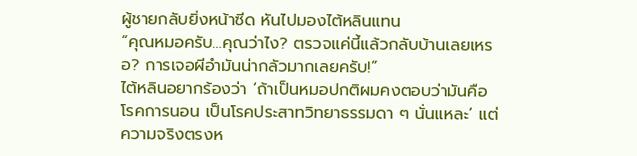ผู้ชายกลับยิ่งหน้าซีด หันไปมองไต้หลินแทน
“คุณหมอครับ…คุณว่าไง? ตรวจแค่นี้แล้วกลับบ้านเลยเหรอ? การเจอผีอำมันน่ากลัวมากเลยครับ!”
ไต้หลินอยากร้องว่า ‘ถ้าเป็นหมอปกติผมคงตอบว่ามันคือ โรคการนอน เป็นโรคประสาทวิทยาธรรมดา ๆ นั่นแหละ’ แต่ความจริงตรงห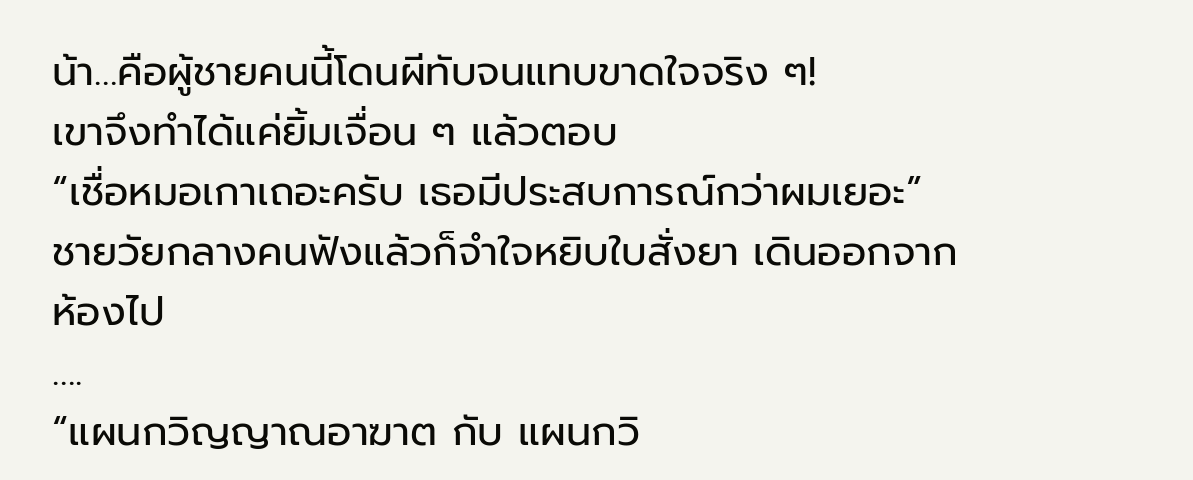น้า…คือผู้ชายคนนี้โดนผีทับจนแทบขาดใจจริง ๆ!
เขาจึงทำได้แค่ยิ้มเจื่อน ๆ แล้วตอบ
“เชื่อหมอเกาเถอะครับ เธอมีประสบการณ์กว่าผมเยอะ”
ชายวัยกลางคนฟังแล้วก็จำใจหยิบใบสั่งยา เดินออกจากห้องไป
….
“แผนกวิญญาณอาฆาต กับ แผนกวิ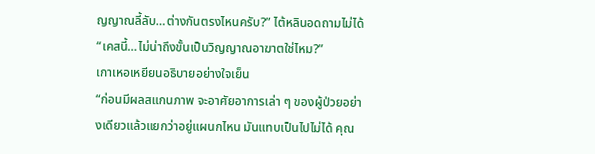ญญาณลี้ลับ…ต่างกันตรงไหนครับ?” ไต้หลินอดถามไม่ได้ “เคสนี้…ไม่น่าถึงขั้นเป็นวิญญาณอาฆาตใช่ไหม?”
เกาเหอเหยียนอธิบายอย่างใจเย็น
“ก่อนมีผลสแกนภาพ จะอาศัยอาการเล่า ๆ ของผู้ป่วยอย่างเดียวแล้วแยกว่าอยู่แผนกไหน มันแทบเป็นไปไม่ได้ คุณ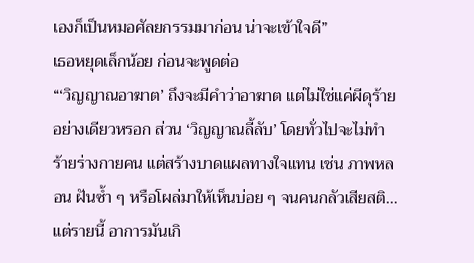เองก็เป็นหมอศัลยกรรมมาก่อน น่าจะเข้าใจดี”
เธอหยุดเล็กน้อย ก่อนจะพูดต่อ
“‘วิญญาณอาฆาต’ ถึงจะมีคำว่าอาฆาต แต่ไม่ใช่แค่ผีดุร้ายอย่างเดียวหรอก ส่วน ‘วิญญาณลี้ลับ’ โดยทั่วไปจะไม่ทำร้ายร่างกายคน แต่สร้างบาดแผลทางใจแทน เช่น ภาพหลอน ฝันซ้ำ ๆ หรือโผล่มาให้เห็นบ่อย ๆ จนคนกลัวเสียสติ…แต่รายนี้ อาการมันเกิ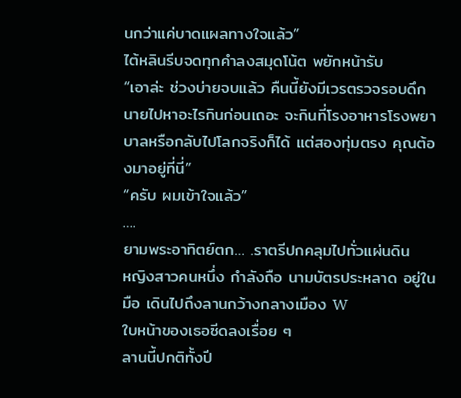นกว่าแค่บาดแผลทางใจแล้ว”
ไต้หลินรีบจดทุกคำลงสมุดโน้ต พยักหน้ารับ
“เอาล่ะ ช่วงบ่ายจบแล้ว คืนนี้ยังมีเวรตรวจรอบดึก นายไปหาอะไรกินก่อนเถอะ จะกินที่โรงอาหารโรงพยาบาลหรือกลับไปโลกจริงก็ได้ แต่สองทุ่มตรง คุณต้องมาอยู่ที่นี่”
“ครับ ผมเข้าใจแล้ว”
….
ยามพระอาทิตย์ตก… .ราตรีปกคลุมไปทั่วแผ่นดิน
หญิงสาวคนหนึ่ง กำลังถือ นามบัตรประหลาด อยู่ในมือ เดินไปถึงลานกว้างกลางเมือง W
ใบหน้าของเธอซีดลงเรื่อย ๆ
ลานนี้ปกติทั้งปี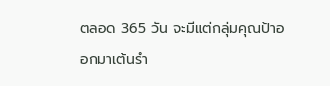ตลอด 365 วัน จะมีแต่กลุ่มคุณป้าออกมาเต้นรำ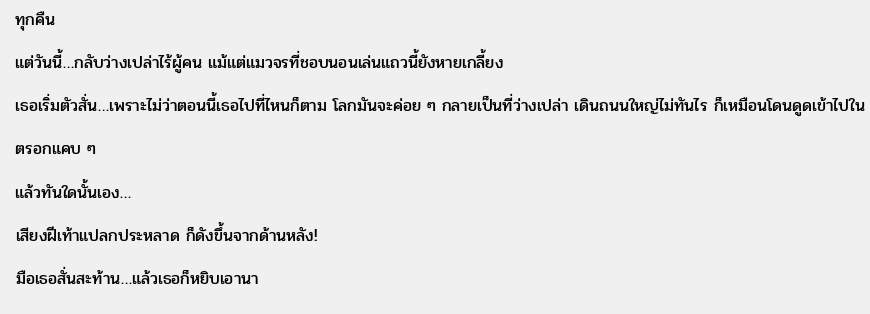ทุกคืน
แต่วันนี้…กลับว่างเปล่าไร้ผู้คน แม้แต่แมวจรที่ชอบนอนเล่นแถวนี้ยังหายเกลี้ยง
เธอเริ่มตัวสั่น…เพราะไม่ว่าตอนนี้เธอไปที่ไหนก็ตาม โลกมันจะค่อย ๆ กลายเป็นที่ว่างเปล่า เดินถนนใหญ่ไม่ทันไร ก็เหมือนโดนดูดเข้าไปในตรอกแคบ ๆ
แล้วทันใดนั้นเอง…
เสียงฝีเท้าแปลกประหลาด ก็ดังขึ้นจากด้านหลัง!
มือเธอสั่นสะท้าน…แล้วเธอก็หยิบเอานา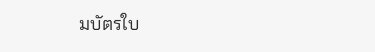มบัตรใบ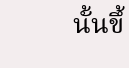นั้นขึ้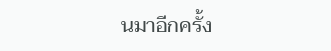นมาอีกครั้ง